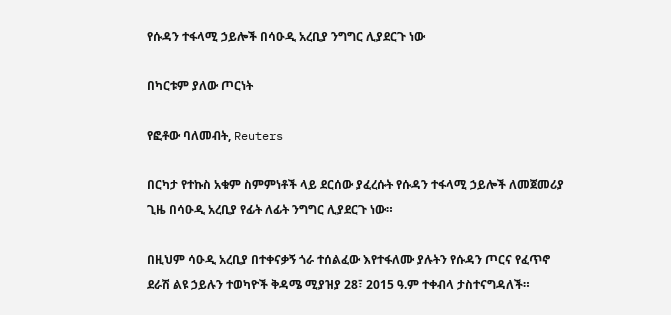የሱዳን ተፋላሚ ኃይሎች በሳዑዲ አረቢያ ንግግር ሊያደርጉ ነው

በካርቱም ያለው ጦርነት

የፎቶው ባለመብት, Reuters

በርካታ የተኩስ አቁም ስምምነቶች ላይ ደርሰው ያፈረሱት የሱዳን ተፋላሚ ኃይሎች ለመጀመሪያ ጊዜ በሳዑዲ አረቢያ የፊት ለፊት ንግግር ሊያደርጉ ነው።

በዚህም ሳዑዲ አረቢያ በተቀናቃኝ ጎራ ተሰልፈው እየተፋለሙ ያሉትን የሱዳን ጦርና የፈጥኖ ደራሽ ልዩ ኃይሉን ተወካዮች ቅዳሜ ሚያዝያ 28፣ 2015 ዓ.ም ተቀብላ ታስተናግዳለች።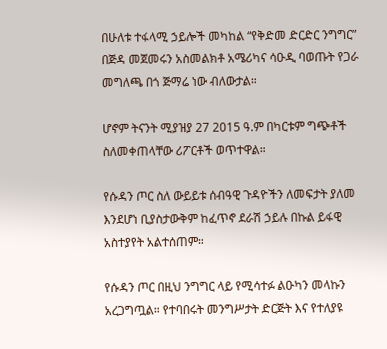በሁለቱ ተፋላሚ ኃይሎች መካከል “የቅድመ ድርድር ንግግር” በጅዳ መጀመሩን አስመልክቶ አሜሪካና ሳዑዲ ባወጡት የጋራ መግለጫ በጎ ጅማሬ ነው ብለውታል።

ሆኖም ትናንት ሚያዝያ 27 2015 ዓ.ም በካርቱም ግጭቶች ስለመቀጠላቸው ሪፖርቶች ወጥተዋል።

የሱዳን ጦር ስለ ውይይቱ ሰብዓዊ ጉዳዮችን ለመፍታት ያለመ እንደሆነ ቢያስታውቅም ከፈጥኖ ደራሽ ኃይሉ በኩል ይፋዊ አስተያየት አልተሰጠም።

የሱዳን ጦር በዚህ ንግግር ላይ የሚሳተፉ ልዑካን መላኩን አረጋግጧል። የተባበሩት መንግሥታት ድርጅት እና የተለያዩ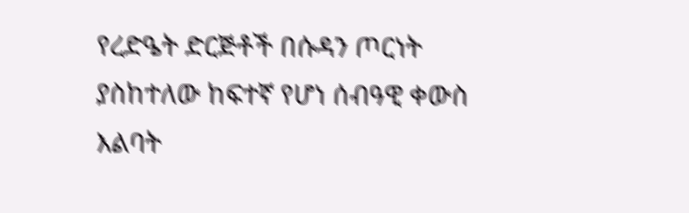የረድዔት ድርጅቶች በሱዳን ጦርነት ያስከተለው ከፍተኛ የሆነ ሰብዓዊ ቀውስ እልባት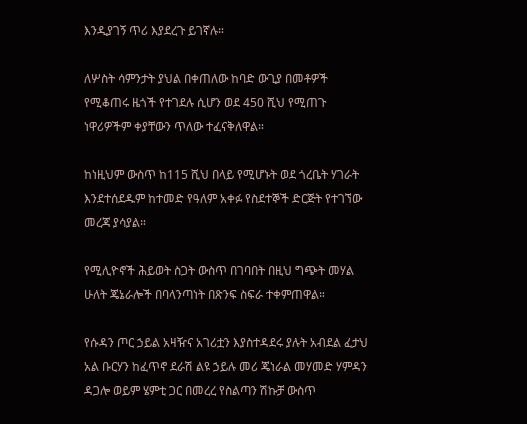እንዲያገኝ ጥሪ እያደረጉ ይገኛሉ።

ለሦስት ሳምንታት ያህል በቀጠለው ከባድ ውጊያ በመቶዎች የሚቆጠሩ ዜጎች የተገደሉ ሲሆን ወደ 450 ሺህ የሚጠጉ ነዋሪዎችም ቀያቸውን ጥለው ተፈናቅለዋል።

ከነዚህም ውስጥ ከ115 ሺህ በላይ የሚሆኑት ወደ ጎረቤት ሃገራት እንደተሰደዱም ከተመድ የዓለም አቀፉ የስደተኞች ድርጅት የተገኘው መረጃ ያሳያል።

የሚሊዮኖች ሕይወት ስጋት ውስጥ በገባበት በዚህ ግጭት መሃል ሁለት ጄኔራሎች በባላንጣነት በጽንፍ ስፍራ ተቀምጠዋል።

የሱዳን ጦር ኃይል አዛዥና አገሪቷን እያስተዳደሩ ያሉት አብደል ፈታህ አል ቡርሃን ከፈጥኖ ደራሽ ልዩ ኃይሉ መሪ ጄነራል መሃመድ ሃምዳን ዳጋሎ ወይም ሄምቲ ጋር በመረረ የስልጣን ሽኩቻ ውስጥ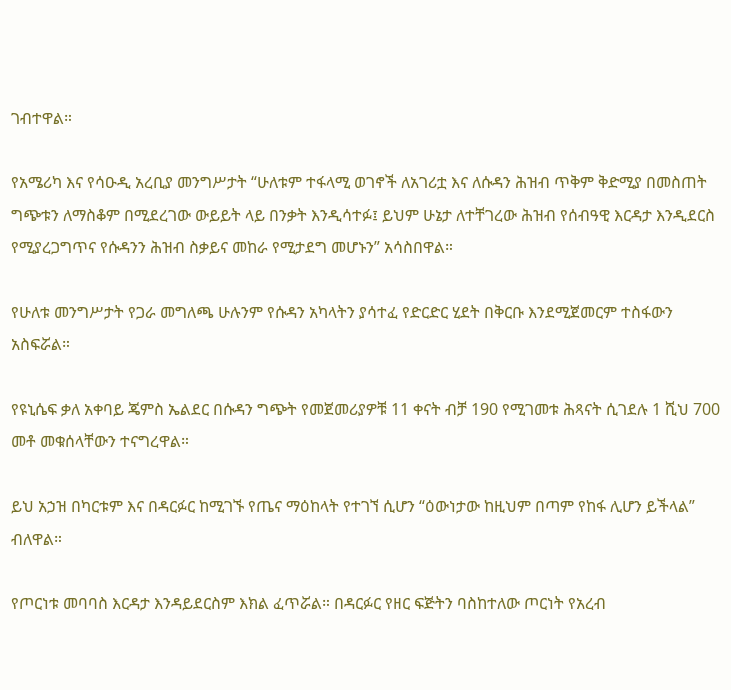ገብተዋል።

የአሜሪካ እና የሳዑዲ አረቢያ መንግሥታት “ሁለቱም ተፋላሚ ወገኖች ለአገሪቷ እና ለሱዳን ሕዝብ ጥቅም ቅድሚያ በመስጠት ግጭቱን ለማስቆም በሚደረገው ውይይት ላይ በንቃት እንዲሳተፉ፤ ይህም ሁኔታ ለተቸገረው ሕዝብ የሰብዓዊ እርዳታ እንዲደርስ የሚያረጋግጥና የሱዳንን ሕዝብ ስቃይና መከራ የሚታደግ መሆኑን” አሳስበዋል።

የሁለቱ መንግሥታት የጋራ መግለጫ ሁሉንም የሱዳን አካላትን ያሳተፈ የድርድር ሂደት በቅርቡ እንደሚጀመርም ተስፋውን አስፍሯል።

የዩኒሴፍ ቃለ አቀባይ ጄምስ ኤልደር በሱዳን ግጭት የመጀመሪያዎቹ 11 ቀናት ብቻ 190 የሚገመቱ ሕጻናት ሲገደሉ 1 ሺህ 700 መቶ መቁሰላቸውን ተናግረዋል።

ይህ አኃዝ በካርቱም እና በዳርፉር ከሚገኙ የጤና ማዕከላት የተገኘ ሲሆን “ዕውነታው ከዚህም በጣም የከፋ ሊሆን ይችላል” ብለዋል።

የጦርነቱ መባባስ እርዳታ እንዳይደርስም እክል ፈጥሯል። በዳርፉር የዘር ፍጅትን ባስከተለው ጦርነት የአረብ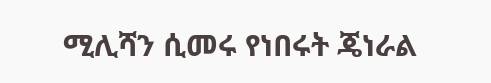ሚሊሻን ሲመሩ የነበሩት ጄነራል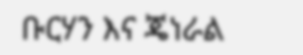ቡርሃን እና ጄነራል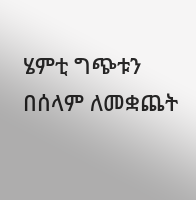ሄምቲ ግጭቱን በሰላም ለመቋጨት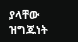ያላቸው ዝግጁነት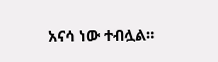አናሳ ነው ተብሏል።